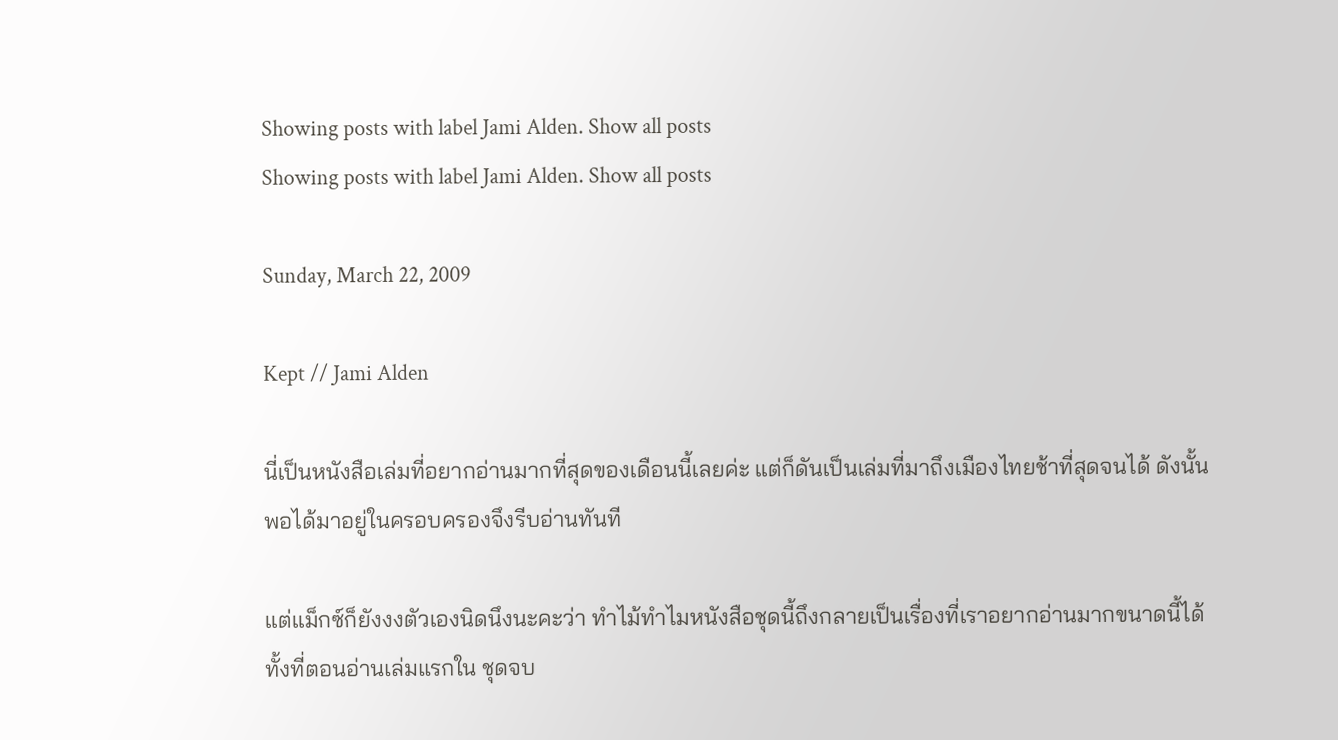Showing posts with label Jami Alden. Show all posts
Showing posts with label Jami Alden. Show all posts

Sunday, March 22, 2009

Kept // Jami Alden

นี่เป็นหนังสือเล่มที่อยากอ่านมากที่สุดของเดือนนี้เลยค่ะ แต่ก็ดันเป็นเล่มที่มาถึงเมืองไทยช้าที่สุดจนได้ ดังนั้นพอได้มาอยู่ในครอบครองจึงรีบอ่านทันที

แต่แม็กซ์ก็ยังงงตัวเองนิดนึงนะคะว่า ทำไม้ทำไมหนังสือชุดนี้ถึงกลายเป็นเรื่องที่เราอยากอ่านมากขนาดนี้ได้ ทั้งที่ตอนอ่านเล่มแรกใน ชุดจบ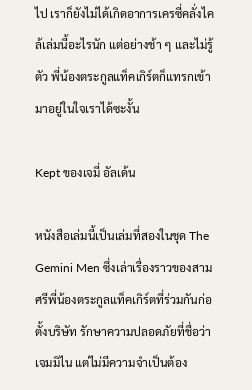ไป เราก็ยังไม่ได้เกิดอาการเครซี่คลั่งไคล้เล่มนี้อะไรนัก แต่อย่างช้า ๆ และไม่รู้ตัว พี่น้องตระกูลแท็คเกิร์ตก็แทรกเข้ามาอยู่ในใจเราได้ซะงั้น

Kept ของเจมี่ อัลเด้น

หนังสือเล่มนี้เป็นเล่มที่สองในชุด The Gemini Men ซึ่งเล่าเรื่องราวของสามศรีพี่น้องตระกูลแท็คเกิร์ตที่ร่วมกันก่อตั้งบริษัท รักษาความปลอดภัยที่ชื่อว่าเจมมิไน แต่ไม่มีความจำเป็นต้อง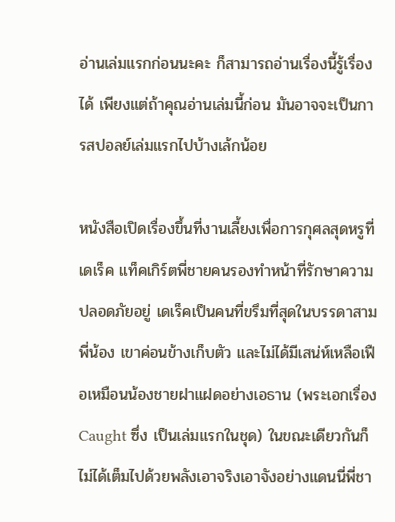อ่านเล่มแรกก่อนนะคะ ก็สามารถอ่านเรื่องนี้รู้เรื่องได้ เพียงแต่ถ้าคุณอ่านเล่มนี้ก่อน มันอาจจะเป็นการสปอลย์เล่มแรกไปบ้างเล้กน้อย

หนังสือเปิดเรื่องขึ้นที่งานเลี้ยงเพื่อการกุศลสุดหรูที่เดเร็ค แท็คเกิร์ตพี่ชายคนรองทำหน้าที่รักษาความปลอดภัยอยู่ เดเร็คเป็นคนที่ขรึมที่สุดในบรรดาสามพี่น้อง เขาค่อนข้างเก็บตัว และไม่ได้มีเสน่ห์เหลือเฟือเหมือนน้องชายฝาแฝดอย่างเอธาน (พระเอกเรื่อง Caught ซึ่ง เป็นเล่มแรกในชุด) ในขณะเดียวกันก็ไม่ได้เต็มไปด้วยพลังเอาจริงเอาจังอย่างแดนนี่พี่ชา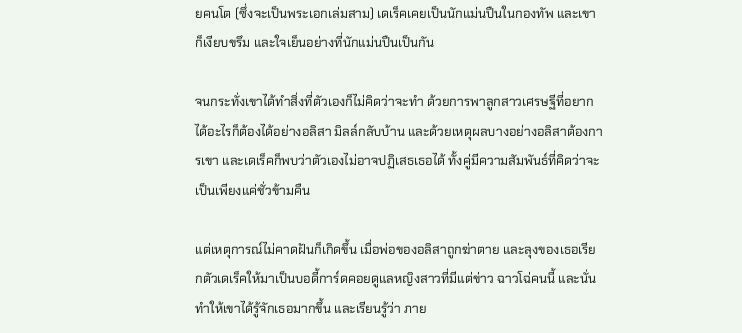ยคนโต (ซึ่งจะเป็นพระเอกเล่มสาม) เดเร็คเคยเป็นนักแม่นปืนในกองทัพ และเขาก็เงียบขรึม และใจเย็นอย่างที่นักแม่นปืนเป็นกัน

จนกระทั่งเขาได้ทำสิ่งที่ตัวเองก็ไม่คิดว่าจะทำ ด้วยการพาลูกสาวเศรษฐีที่อยากได้อะไรก็ต้องได้อย่างอลิสา มิลล์กลับบ้าน และด้วยเหตุผลบางอย่างอลิสาต้องการเขา และเดเร็คก็พบว่าตัวเองไม่อาจปฏิเสธเธอได้ ทั้งคู่มีความสัมพันธ์ที่คิดว่าจะเป็นเพียงแค่ชั่วข้ามคืน

แต่เหตุการณ์ไม่คาดฝันก็เกิดขึ้น เมื่อพ่อของอลิสาถูกฆ่าตาย และลุงของเธอเรียกตัวเดเร็คให้มาเป็นบอดี้การ์ดคอยดูแลหญิงสาวที่มีแต่ข่าว ฉาวโฉ่คนนี้ และนั่นทำให้เขาได้รู้จักเธอมากขึ้น และเรียนรู้ว่า ภาย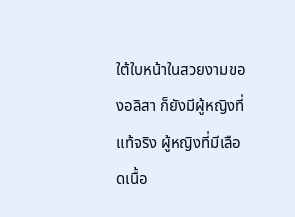ใต้ใบหน้าในสวยงามของอลิสา ก็ยังมีผู้หญิงที่แท้จริง ผู้หญิงที่มีเลือดเนื้อ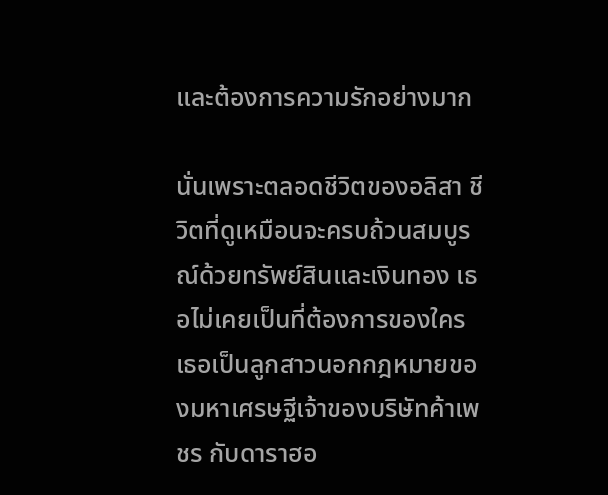และต้องการความรักอย่างมาก

นั่นเพราะตลอดชีวิตของอลิสา ชีวิตที่ดูเหมือนจะครบถ้วนสมบูรณ์ด้วยทรัพย์สินและเงินทอง เธอไม่เคยเป็นที่ต้องการของใคร เธอเป็นลูกสาวนอกกฎหมายของมหาเศรษฐีเจ้าของบริษัทค้าเพชร กับดาราฮอ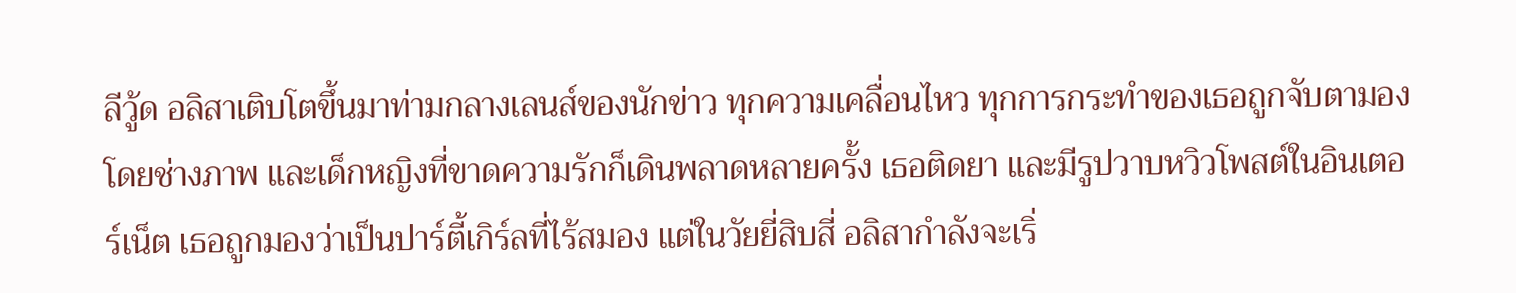ลีวู้ด อลิสาเติบโตขึ้นมาท่ามกลางเลนส์ของนักข่าว ทุกความเคลื่อนไหว ทุกการกระทำของเธอถูกจับตามองโดยช่างภาพ และเด็กหญิงที่ขาดความรักก็เดินพลาดหลายครั้ง เธอติดยา และมีรูปวาบหวิวโพสต์ในอินเตอร์เน็ต เธอถูกมองว่าเป็นปาร์ตี้เกิร์ลที่ไร้สมอง แต่ในวัยยี่สิบสี่ อลิสากำลังจะเริ่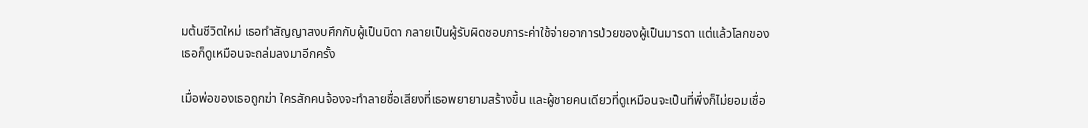มต้นชีวิตใหม่ เธอทำสัญญาสงบศึกกับผู้เป็นบิดา กลายเป็นผู้รับผิดชอบภาระค่าใช้จ่ายอาการป่วยของผู้เป็นมารดา แต่แล้วโลกของเธอก็ดูเหมือนจะถล่มลงมาอีกครั้ง

เมื่อพ่อของเธอถูกฆ่า ใครสักคนจ้องจะทำลายชื่อเสียงที่เธอพยายามสร้างขึ้น และผู้ชายคนเดียวที่ดูเหมือนจะเป็นที่พึ่งก็ไม่ยอมเชื่อ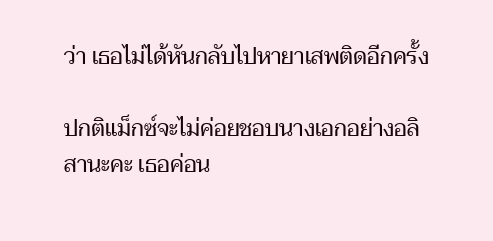ว่า เธอไม่ได้หันกลับไปหายาเสพติดอีกครั้ง

ปกติแม็กซ์จะไม่ค่อยชอบนางเอกอย่างอลิสานะคะ เธอค่อน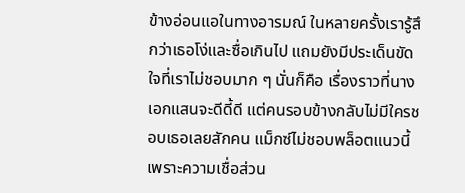ข้างอ่อนแอในทางอารมณ์ ในหลายครั้งเรารู้สึกว่าเธอโง่และซื่อเกินไป แถมยังมีประเด็นขัดใจที่เราไม่ชอบมาก ๆ นั่นก็คือ เรื่องราวที่นางเอกแสนจะดีดี้ดี แต่คนรอบข้างกลับไม่มีใครชอบเธอเลยสักคน แม็กซ์ไม่ชอบพล็อตแนวนี้ เพราะความเชื่อส่วน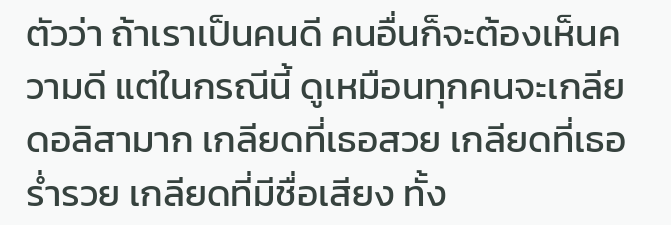ตัวว่า ถ้าเราเป็นคนดี คนอื่นก็จะต้องเห็นความดี แต่ในกรณีนี้ ดูเหมือนทุกคนจะเกลียดอลิสามาก เกลียดที่เธอสวย เกลียดที่เธอร่ำรวย เกลียดที่มีชื่อเสียง ทั้ง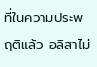ที่ในความประพฤติแล้ว อลิสาไม่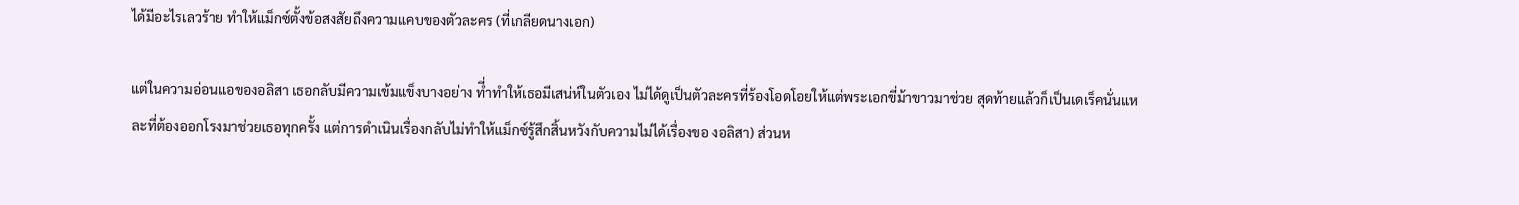ได้มีอะไรเลวร้าย ทำให้แม็กซ์ตั้งข้อสงสัยถึงความแคบของตัวละคร (ที่เกลียดนางเอก)

แต่ในความอ่อนแอของอลิสา เธอกลับมีความเข้มแข็งบางอย่าง ที่ำทำให้เธอมีเสน่ห์ในตัวเอง ไม่ได้ดูเป็นตัวละครที่ร้องโอดโอยให้แต่พระเอกขี่ม้าขาวมาช่วย สุดท้ายแล้วก็เป็นเดเร็คนั่นแหละที่ต้องออกโรงมาช่วยเธอทุกครั้ง แต่การดำเนินเรื่องกลับไม่ทำให้แม็กซ์รู้สึกสิ้นหวังกับความไม่ได้เรื่องขอ งอลิสา) ส่วนห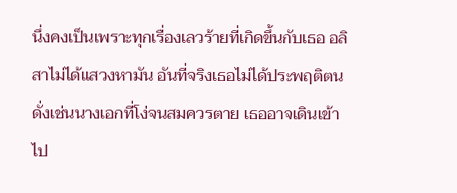นึ่งคงเป็นเพราะทุกเรื่องเลวร้ายที่เกิดขึ้นกับเธอ อลิสาไม่ได้แสวงหามัน อันที่จริงเธอไม่ได้ประพฤติตนดั่งเช่นนางเอกที่โง่จนสมควรตาย เธออาจเดินเข้าไป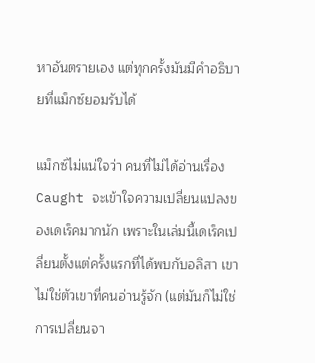หาอันตรายเอง แต่ทุกครั้งมันมีคำอธิบายที่แม็กซ์ยอมรับได้

แม็กซ์ไม่แน่ใจว่า คนที่ไม่ได้อ่านเรื่อง Caught จะเข้าใจความเปลี่ยนแปลงของเดเร็คมากนัก เพราะในเล่มนี้เดเร็คเปลี่ยนตั้งแต่ครั้งแรกที่ได้พบกับอลิสา เขาไม่ใช่ตัวเขาที่คนอ่านรู้จัก (แต่มันก็ไม่ใช่การเปลี่ยนจา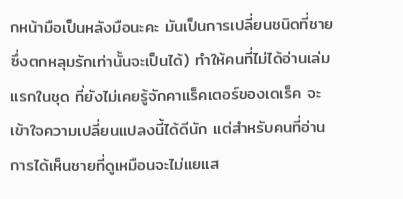กหน้ามือเป็นหลังมือนะคะ มันเป็นการเปลี่ยนชนิดที่ชายซึ่งตกหลุมรักเท่านั้นจะเป็นได้) ทำให้คนที่ไม่ได้อ่านเล่มแรกในชุด ที่ยังไม่เคยรู้จักคาแร็คเตอร์ของเดเร็ค จะเข้าใจความเปลี่ยนแปลงนี้ได้ดีนัก แต่สำหรับคนที่อ่าน การได้เห็นชายที่ดูเหมือนจะไม่แยแส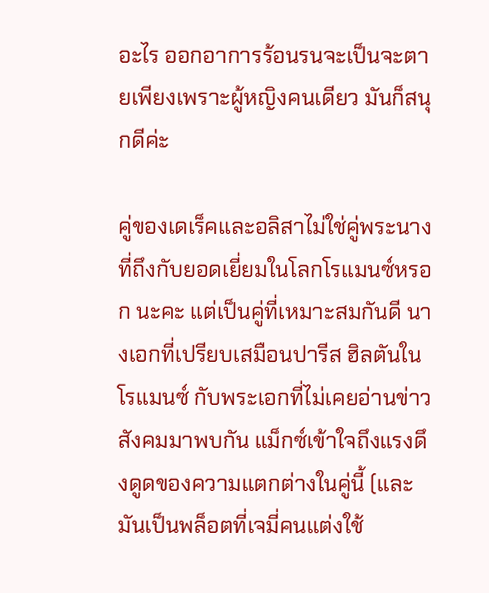อะไร ออกอาการร้อนรนจะเป็นจะตายเพียงเพราะผู้หญิงคนเดียว มันก็สนุกดีค่ะ

คู่ของเดเร็คและอลิสาไม่ใช่คู่พระนางที่ถึงกับยอดเยี่ยมในโลกโรแมนซ์หรอก นะคะ แต่เป็นคู่ที่เหมาะสมกันดี นางเอกที่เปรียบเสมือนปารีส ฮิลตันในโรแมนซ์ กับพระเอกที่ไม่เคยอ่านข่าวสังคมมาพบกัน แม็กซ์เข้าใจถึงแรงดึงดูดของความแตกต่างในคู่นี้ (และมันเป็นพล็อตที่เจมี่คนแต่งใช้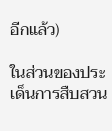อีกแล้ว)

ในส่วนของประเด็นการสืบสวน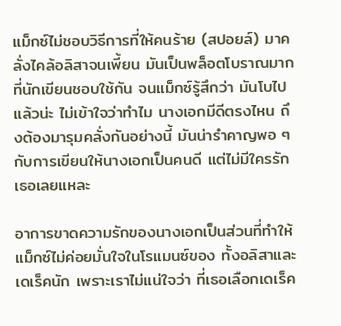แม็กซ์ไม่ชอบวิธีการที่ให้คนร้าย (สปอยล์) มาคลั่งไคล้อลิสาจนเพี้ยน มันเป็นพล็อตโบราณมากที่นักเขียนชอบใช้กัน จนแม็กซ์รู้สึกว่า มันโบไปแล้วน่ะ ไม่เข้าใจว่าทำไม นางเอกมีดีตรงไหน ถึงต้องมารุมคลั่งกันอย่างนี้ มันน่ารำคาญพอ ๆ กับการเขียนให้นางเอกเป็นคนดี แต่ไม่มีใครรักเธอเลยแหละ

อาการขาดความรักของนางเอกเป็นส่วนที่ทำให้แม็กซ์ไม่ค่อยมั่นใจในโรแมนซ์ของ ทั้งอลิสาและเดเร็คนัก เพราะเราไม่แน่ใจว่า ที่เธอเลือกเดเร็ค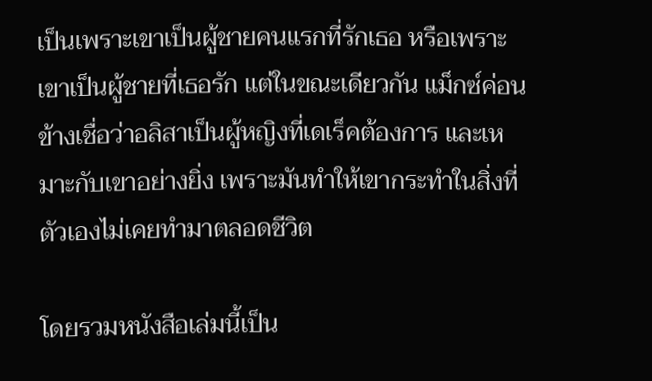เป็นเพราะเขาเป็นผู้ชายคนแรกที่รักเธอ หรือเพราะเขาเป็นผู้ชายที่เธอรัก แต่ในขณะเดียวกัน แม็กซ์ค่อนข้างเชื่อว่าอลิสาเป็นผู้หญิงที่เดเร็คต้องการ และเหมาะกับเขาอย่างยิ่ง เพราะมันทำให้เขากระทำในสิ่งที่ตัวเองไม่เคยทำมาตลอดชีวิต

โดยรวมหนังสือเล่มนี้เป็น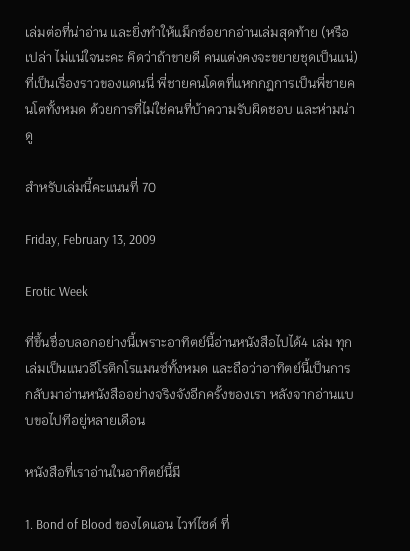เล่มต่อที่น่าอ่าน และยิ่งทำให้แม็กซ์อยากอ่านเล่มสุดท้าย (หรือเปล่า ไม่แน่ใจนะคะ คิดว่าถ้าขายดี คนแต่งคงจะขยายชุดเป็นแน่) ที่เป็นเรื่องราวของแดนนี่ พี่ชายคนโดตที่แหกกฎการเป็นพี่ชายคนโตทั้งหมด ด้วยการที่ไม่ใช่คนที่บ้าความรับผิดชอบ และห่ามน่าดู

สำหรับเล่มนี้คะแนนที่ 70

Friday, February 13, 2009

Erotic Week

ที่ขึ้นชื่อบลอกอย่างนี้เพราะอาทิตย์นี้อ่านหนังสือไปได้4 เล่ม ทุกเล่มเป็นแนวอีโรติกโรแมนซ์ทั้งหมด และถือว่าอาทิตย์นี้เป็นการกลับมาอ่านหนังสืออย่างจริงจังอีกครั้งของเรา หลังจากอ่านแบบขอไปทีอยู่หลายเดือน

หนังสือที่เราอ่านในอาทิตย์นี้มี

1. Bond of Blood ของไดแอน ไวท์ไซด์ ที่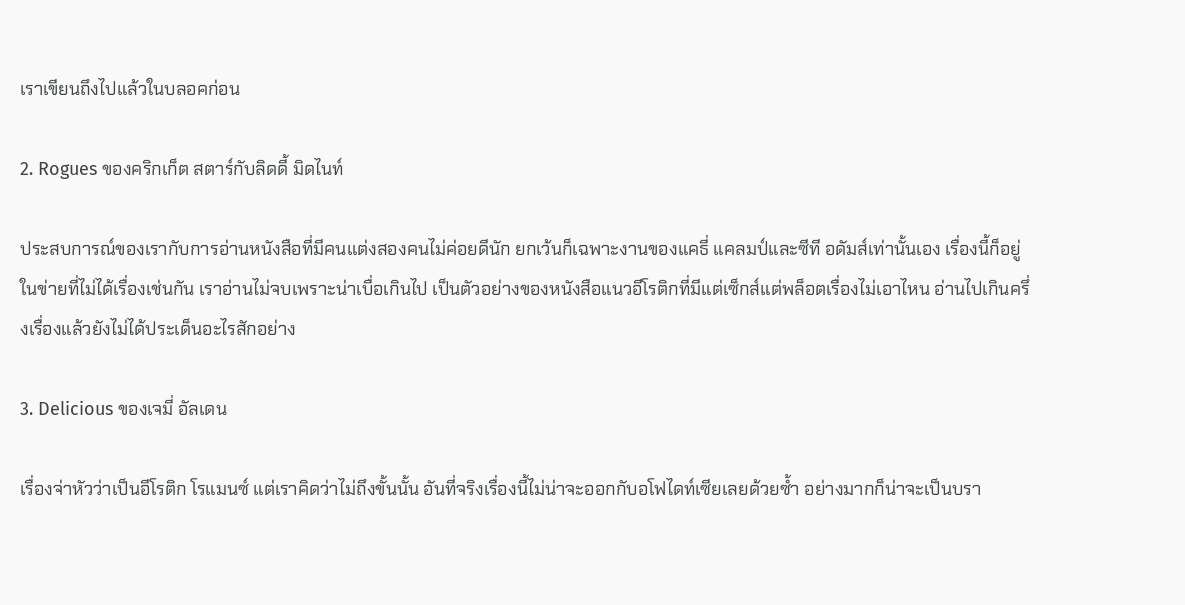เราเขียนถึงไปแล้วในบลอคก่อน

2. Rogues ของคริกเก็ต สตาร์กับลิดดี้ มิดไนท์

ประสบการณ์ของเรากับการอ่านหนังสือที่มีคนแต่งสองคนไม่ค่อยดีนัก ยกเว้นก็เฉพาะงานของแคธี่ แคลมป์และซีที อดัมส์เท่านั้นเอง เรื่องนี้ก็อยู่ในข่ายที่ไม่ได้เรื่องเช่นกัน เราอ่านไม่จบเพราะน่าเบื่อเกินไป เป็นตัวอย่างของหนังสือแนวอีโรติกที่มีแต่เซ็กส์แต่พล็อตเรื่องไม่เอาไหน อ่านไปเกินครึ่งเรื่องแล้วยังไม่ได้ประเด็นอะไรสักอย่าง

3. Delicious ของเจมี่ อัลเดน

เรื่องจ่าหัวว่าเป็นอีโรติก โรแมนซ์ แต่เราคิดว่าไม่ถึงขั้นนั้น อันที่จริงเรื่องนี้ไม่น่าจะออกกับอโฟไดท์เซียเลยด้วยซ้ำ อย่างมากก็น่าจะเป็นบรา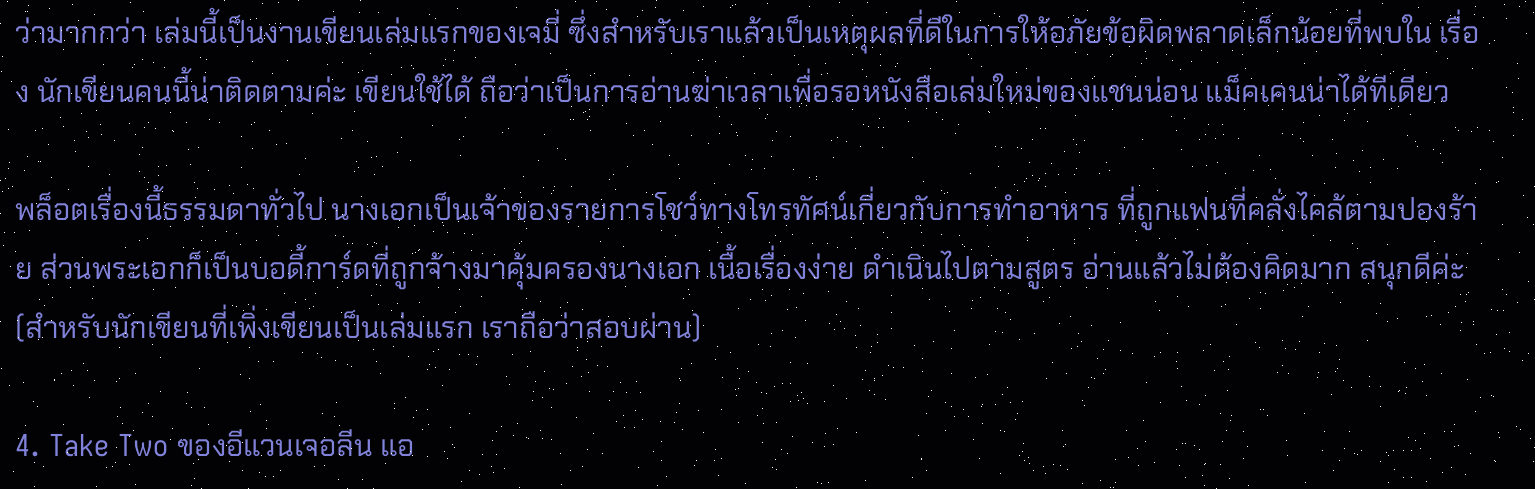ว่ามากกว่า เล่มนี้เป็นงานเขียนเล่มแรกของเจมี่ ซึ่งสำหรับเราแล้วเป็นเหตุผลที่ดีในการให้อภัยข้อผิดพลาดเล็กน้อยที่พบใน เรื่อง นักเขียนคนนี้น่าติดตามค่ะ เขียนใช้ได้ ถือว่าเป็นการอ่านฆ่าเวลาเพื่อรอหนังสือเล่มใหม่ของแชนน่อน แม็คเคนน่าได้ทีเดียว

พล็อตเรื่องนี้ธรรมดาทั่วไป นางเอกเป็นเจ้าของรายการโชว์ทางโทรทัศน์เกี่ยวกับการทำอาหาร ที่ถูกแฟนที่คลั่งไคล้ตามปองร้าย ส่วนพระเอกก็เป็นบอดี้การ์ดที่ถูกจ้างมาคุ้มครองนางเอก เนื้อเรื่องง่าย ดำเนินไปตามสูตร อ่านแล้วไม่ต้องคิดมาก สนุกดีค่ะ (สำหรับนักเขียนที่เพิ่งเขียนเป็นเล่มแรก เราถือว่าสอบผ่าน)

4. Take Two ของอีแวนเจอลีน แอ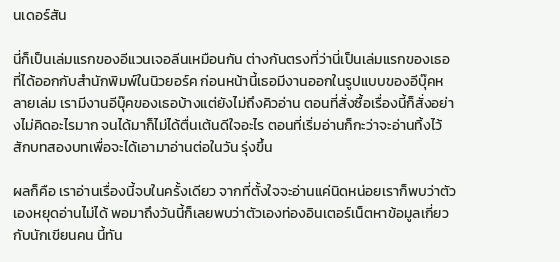นเดอร์สัน

นี่ก็เป็นเล่มแรกของอีแวนเจอลีนเหมือนกัน ต่างกันตรงที่ว่านี่เป็นเล่มแรกของเธอที่ได้ออกกับสำนักพิมพ์ในนิวยอร์ค ก่อนหน้านี้เธอมีงานออกในรูปแบบของอีบุ๊คหลายเล่ม เรามีงานอีบุ๊คของเธอบ้างแต่ยังไม่ถึงคิวอ่าน ตอนที่สั่งซื้อเรื่องนี้ก็สั่งอย่างไม่คิดอะไรมาก จนได้มาก็ไม่ได้ตื่นเต้นดีใจอะไร ตอนที่เริ่มอ่านก็กะว่าจะอ่านทิ้งไว้สักบทสองบทเพื่อจะได้เอามาอ่านต่อในวัน รุ่งขึ้น

ผลก็คือ เราอ่านเรื่องนี้จบในครั้งเดียว จากที่ตั้งใจจะอ่านแค่นิดหน่อยเราก็พบว่าตัวเองหยุดอ่านไม่ได้ พอมาถึงวันนี้ก็เลยพบว่าตัวเองท่องอินเตอร์เน็ตหาข้อมูลเกี่ยวกับนักเขียนคน นี้ทัน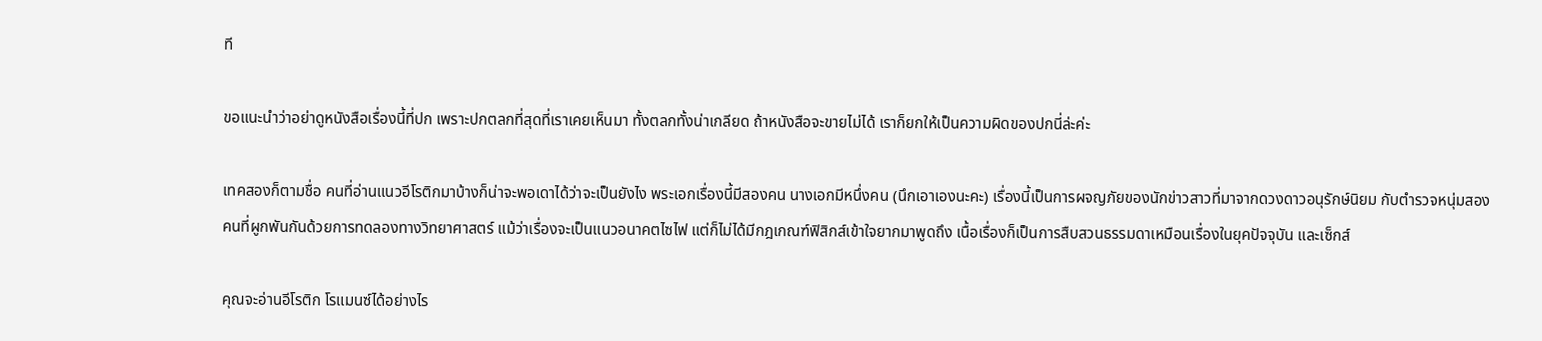ที

ขอแนะนำว่าอย่าดูหนังสือเรื่องนี้ที่ปก เพราะปกตลกที่สุดที่เราเคยเห็นมา ทั้งตลกทั้งน่าเกลียด ถ้าหนังสือจะขายไม่ได้ เราก็ยกให้เป็นความผิดของปกนี่ล่ะค่ะ

เทคสองก็ตามชื่อ คนที่อ่านแนวอีโรติกมาบ้างก็น่าจะพอเดาได้ว่าจะเป็นยังไง พระเอกเรื่องนี้มีสองคน นางเอกมีหนึ่งคน (นึกเอาเองนะคะ) เรื่องนี้เป็นการผจญภัยของนักข่าวสาวที่มาจากดวงดาวอนุรักษ์นิยม กับตำรวจหนุ่มสองคนที่ผูกพันกันด้วยการทดลองทางวิทยาศาสตร์ แม้ว่าเรื่องจะเป็นแนวอนาคตไซไฟ แต่ก็ไม่ได้มีกฎเกณฑ์ฟิสิกส์เข้าใจยากมาพูดถึง เนื้อเรื่องก็เป็นการสืบสวนธรรมดาเหมือนเรื่องในยุคปัจจุบัน และเซ็กส์

คุณจะอ่านอีโรติก โรแมนซ์ได้อย่างไร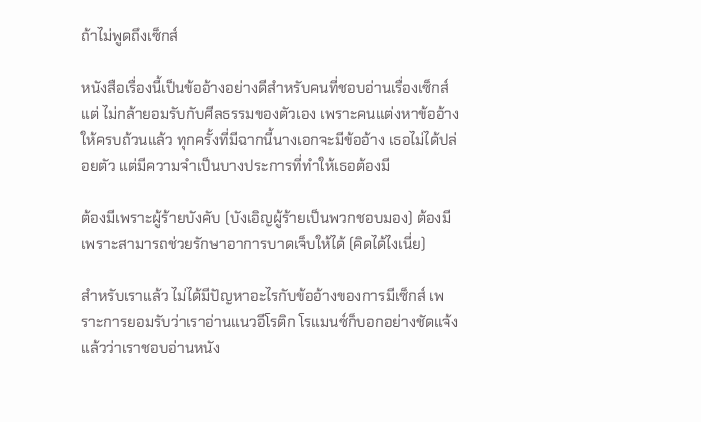ถ้าไม่พูดถึงเซ็กส์

หนังสือเรื่องนี้เป็นข้ออ้างอย่างดีสำหรับคนที่ชอบอ่านเรื่องเซ็กส์แต่ ไม่กล้ายอมรับกับศีลธรรมของตัวเอง เพราะคนแต่งหาข้ออ้างให้ครบถ้วนแล้ว ทุกครั้งที่มีฉากนี้นางเอกจะมีข้ออ้าง เธอไม่ได้ปล่อยตัว แต่มีความจำเป็นบางประการที่ทำให้เธอต้องมี

ต้องมีเพราะผู้ร้ายบังคับ (บังเอิญผู้ร้ายเป็นพวกชอบมอง) ต้องมีเพราะสามารถช่วยรักษาอาการบาดเจ็บให้ได้ (คิดได้ไงเนี่ย)

สำหรับเราแล้ว ไม่ได้มีปัญหาอะไรกับข้ออ้างของการมีเซ็กส์ เพราะการยอมรับว่าเราอ่านแนวอีโรติก โรแมนซ์ก็บอกอย่างชัดแจ้งแล้วว่าเราชอบอ่านหนัง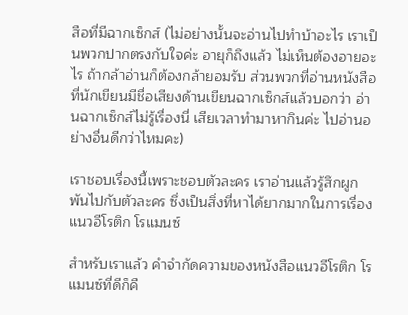สือที่มีฉากเซ็กส์ (ไม่อย่างนั้นจะอ่านไปทำบ้าอะไร เราเป็นพวกปากตรงกับใจค่ะ อายุก็ถึงแล้ว ไม่เห็นต้องอายอะไร ถ้ากล้าอ่านก็ต้องกล้ายอมรับ ส่วนพวกที่อ่านหนังสือที่นักเขียนมีชื่อเสียงด้านเขียนฉากเซ็กส์แล้วบอกว่า อ่านฉากเซ็กส์ไม่รู้เรื่องนี่ เสียเวลาทำมาหากินค่ะ ไปอ่านอย่างอื่นดีกว่าไหมคะ)

เราชอบเรื่องนี้เพราะชอบตัวละคร เราอ่านแล้วรู้สึกผูกพันไปกับตัวละคร ซึ่งเป็นสิ่งที่หาได้ยากมากในการเรื่องแนวอีโรติก โรแมนซ์

สำหรับเราแล้ว คำจำกัดความของหนังสือแนวอีโรติก โรแมนซ์ที่ดีก็คื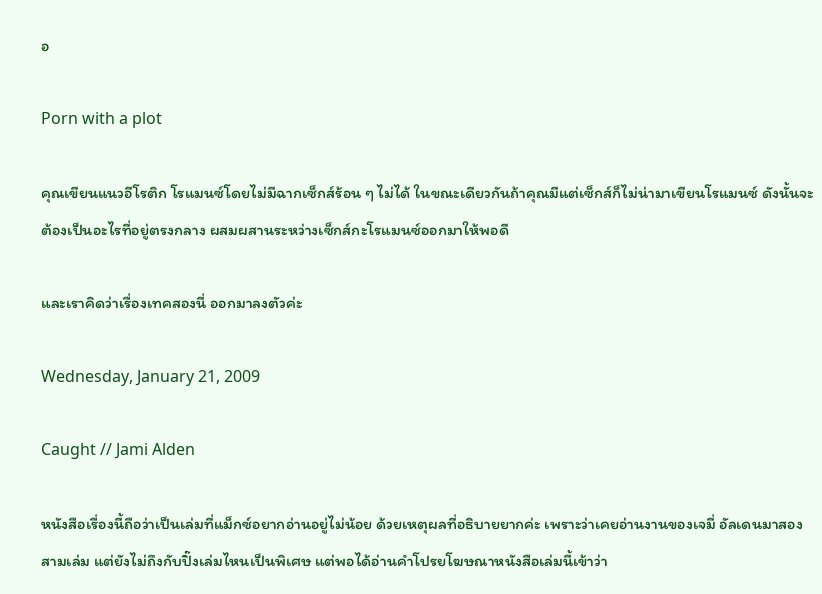อ

Porn with a plot

คุณเขียนแนวอีโรติก โรแมนซ์โดยไม่มีฉากเซ็กส์ร้อน ๆ ไม่ได้ ในขณะเดียวกันถ้าคุณมีแต่เซ็กส์ก็ไม่น่ามาเขียนโรแมนซ์ ดังนั้นจะต้องเป็นอะไรที่อยู่ตรงกลาง ผสมผสานระหว่างเซ็กส์กะโรแมนซ์ออกมาให้พอดี

และเราคิดว่าเรื่องเทคสองนี่ ออกมาลงตัวค่ะ

Wednesday, January 21, 2009

Caught // Jami Alden

หนังสือเรื่องนี้ถือว่าเป็นเล่มที่แม็กซ์อยากอ่านอยู่ไม่น้อย ด้วยเหตุผลที่อธิบายยากค่ะ เพราะว่าเคยอ่านงานของเจมี่ อัลเดนมาสองสามเล่ม แต่ยังไม่ถึงกับปิ๊งเล่มไหนเป็นพิเศษ แต่พอได้อ่านคำโปรยโฆษณาหนังสือเล่มนี้เข้าว่า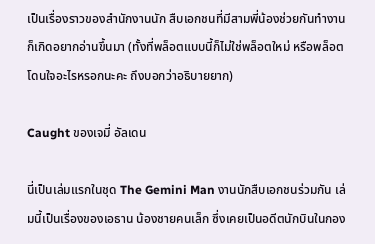เป็นเรื่องราวของสำนักงานนัก สืบเอกชนที่มีสามพี่น้องช่วยกันทำงาน ก็เกิดอยากอ่านขึ้นมา (ทั้งที่พล็อตแบบนี้ก็ไม่ใช่พล็อตใหม่ หรือพล็อตโดนใจอะไรหรอกนะคะ ถึงบอกว่าอธิบายยาก)

Caught ของเจมี่ อัลเดน

นี่เป็นเล่มแรกในชุด The Gemini Man งานนักสืบเอกชนร่วมกัน เล่มนี้เป็นเรื่องของเอธาน น้องชายคนเล็ก ซึ่งเคยเป็นอดีตนักบินในกอง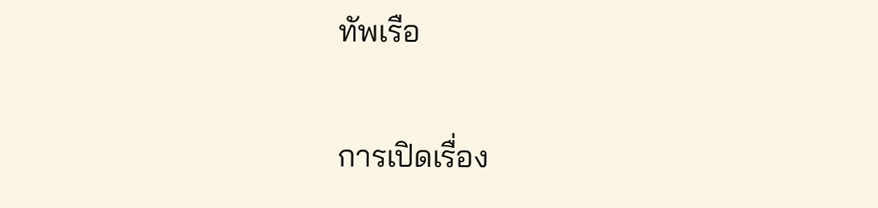ทัพเรือ

การเปิดเรื่อง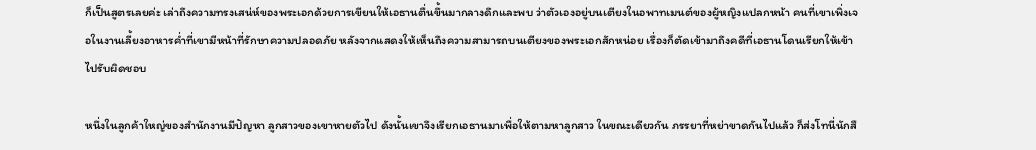ก็เป็นสูตรเลยค่ะ เล่าถึงความทรงเสน่ห์ของพระเอกด้วยการเขียนให้เอธานตื่นขึ้นมากลางดึกและพบ ว่าตัวเองอยู่บนเตียงในอพาทเมนต์ของผู้หญิงแปลกหน้า คนที่เขาเพิ่งเจอในงานเลี้ยงอาหารค่ำที่เขามีหน้าที่รักษาความปลอดภัย หลังจากแสดงให้เห็นถึงความสามารถบนเตียงของพระเอกสักหน่อย เรื่องก็ตัดเข้ามาถึงคดีที่เอธานโดนเรียกให้เข้าไปรับผิดชอบ

หนึ่งในลูกค้าใหญ่ของสำนักงานมีปัญหา ลูกสาวของเขาหายตัวไป ดังนั้นเขาจึงเรียกเอธานมาเพื่อให้ตามหาลูกสาว ในขณะเดียวกัน ภรรยาที่หย่าขาดกันไปแล้ว ก็ส่งโทนี่นักสื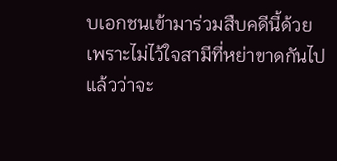บเอกชนเข้ามาร่วมสืบคดีนี้ด้วย เพราะไม่ไว้ใจสามีที่หย่าขาดกันไปแล้วว่าจะ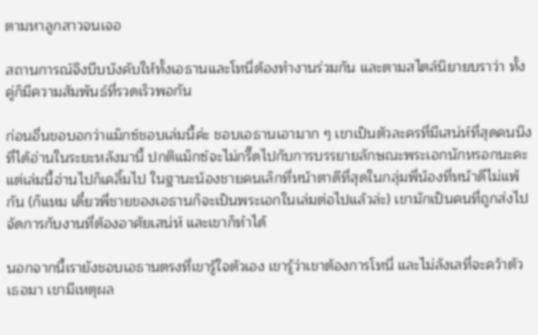ตามหาลูกสาวจนเจอ

สถานการณ์จึงบีบบังคับให้ทั้งเอธานและโทนี่ต้องทำงานร่วมกัน และตามสไตล์นิยายบราว่า ทั้งคู่ก็มีความสัมพันธ์ที่รวดเร็วพอกัน

ก่อนอื่นขอบอกว่าแม็กซ์ชอบเล่มนี้ค่ะ ชอบเอธานเอามาก ๆ เขาเป็นตัวละครที่มีเสน่ห์ที่สุดคนนึงที่ได้อ่านในระยะหลังมานี้ ปกติแม็กซ์จะไม่กรี๊ดไปกับการบรรยายลักษณะพระเอกนักหรอกนะคะ แต่เล่มนี้อ่านไปก็เคลิ้มไป ในฐานะน้องชายคนเล็กที่หน้าตาดีที่สุดในกลุ่มพี่น้องที่หน้าดีไม่แพ้กัน (ก็แหม เดี๋ยวพี่ชายของเอธานก็จะเป็นพระเอกในเล่มต่อไปแล้วล่ะ) เขามักเป็นคนที่ถูกส่งไปจัดการกับงานที่ต้องอาศัยเสน่ห์ และเขาก็ทำได้

นอกจากนี้เรายังชอบเอธานตรงที่เขารู้ใจตัวเอง เขารู้ว่าเขาต้องการโทนี่ และไม่ลังเลที่จะคว้าตัวเธอมา เขามีเหตุผล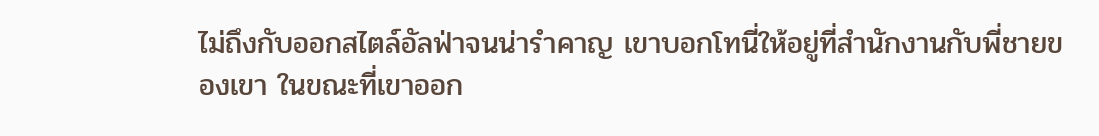ไม่ถึงกับออกสไตล์อัลฟ่าจนน่ารำคาญ เขาบอกโทนี่ให้อยู่ที่สำนักงานกับพี่ชายของเขา ในขณะที่เขาออก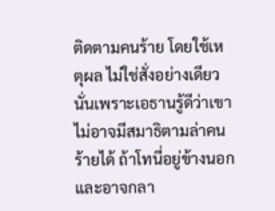ติดตามคนร้าย โดยใช้เหตุผล ไม่ใช่สั่งอย่างเดียว นั่นเพราะเอธานรู้ดีว่าเขาไม่อาจมีสมาธิตามล่าคนร้ายได้ ถ้าโทนี่อยู่ข้างนอก และอาจกลา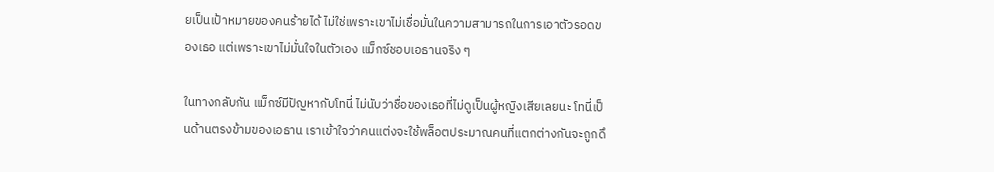ยเป็นเป้าหมายของคนร้ายได้ ไม่ใช่เพราะเขาไม่เชื่อมั่นในความสามารถในการเอาตัวรอดของเธอ แต่เพราะเขาไม่มั่นใจในตัวเอง แม็กซ์ชอบเอธานจริง ๆ

ในทางกลับกัน แม็กซ์มีปัญหากับโทนี่ ไม่นับว่าชื่อของเธอที่ไม่ดูเป็นผู้หญิงเสียเลยนะ โทนี่เป็นด้านตรงข้ามของเอธาน เราเข้าใจว่าคนแต่งจะใช้พล็อตประมาณคนที่แตกต่างกันจะถูกดึ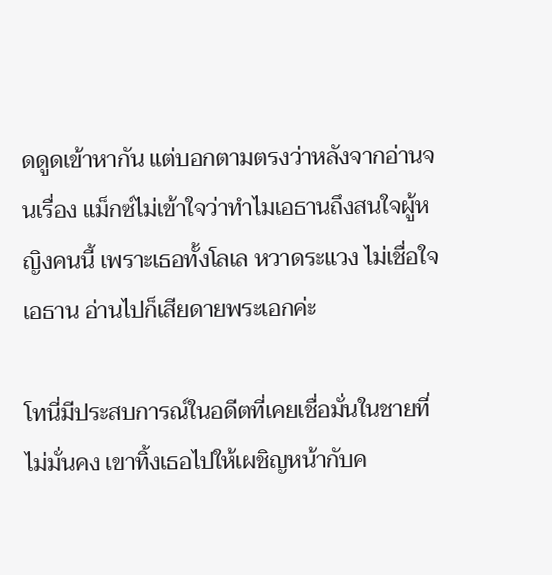ดดูดเข้าหากัน แต่บอกตามตรงว่าหลังจากอ่านจนเรื่อง แม็กซ์ไม่เข้าใจว่าทำไมเอธานถึงสนใจผู้หญิงคนนี้ เพราะเธอทั้งโลเล หวาดระแวง ไม่เชื่อใจเอธาน อ่านไปก็เสียดายพระเอกค่ะ

โทนี่มีประสบการณ์ในอดีตที่เคยเชื่อมั่นในชายที่ไม่มั่นคง เขาทิ้งเธอไปให้เผชิญหน้ากับค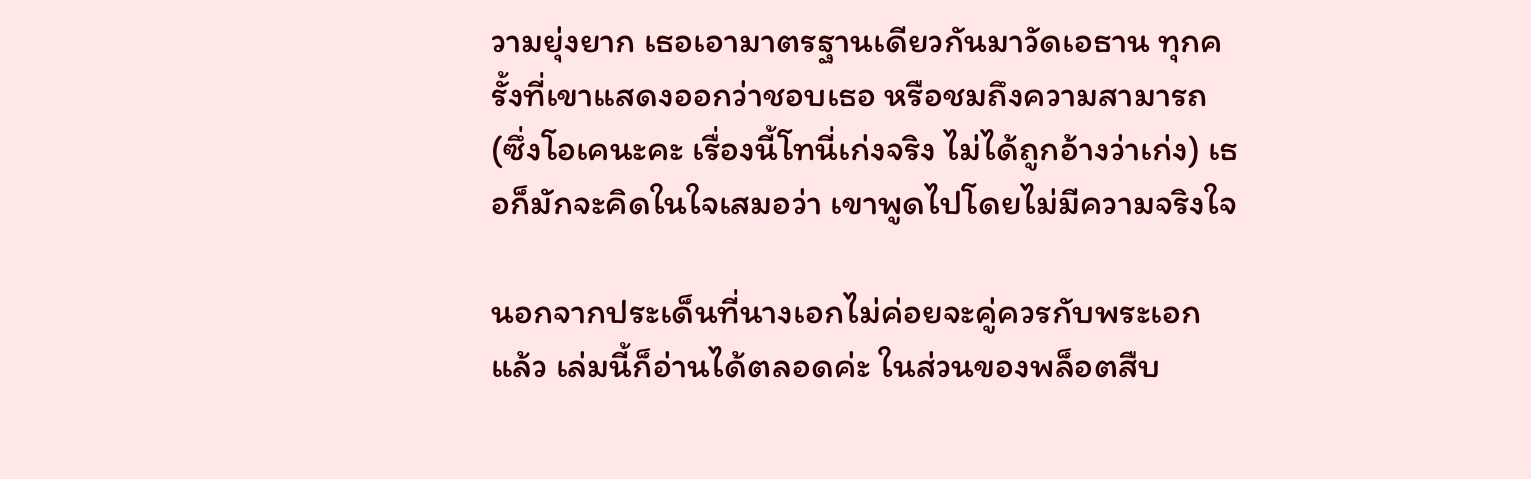วามยุ่งยาก เธอเอามาตรฐานเดียวกันมาวัดเอธาน ทุกครั้งที่เขาแสดงออกว่าชอบเธอ หรือชมถึงความสามารถ (ซึ่งโอเคนะคะ เรื่องนี้โทนี่เก่งจริง ไม่ได้ถูกอ้างว่าเก่ง) เธอก็มักจะคิดในใจเสมอว่า เขาพูดไปโดยไม่มีความจริงใจ

นอกจากประเด็นที่นางเอกไม่ค่อยจะคู่ควรกับพระเอกแล้ว เล่มนี้ก็อ่านได้ตลอดค่ะ ในส่วนของพล็อตสืบ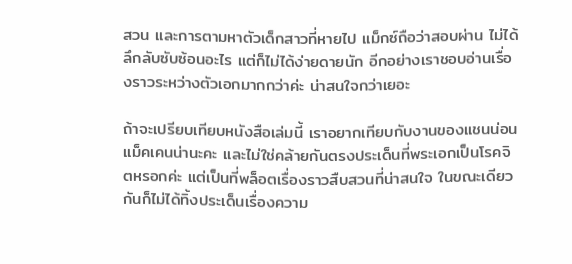สวน และการตามหาตัวเด็กสาวที่หายไป แม็กซ์ถือว่าสอบผ่าน ไม่ได้ลึกลับซับซ้อนอะไร แต่ก็ไม่ได้ง่ายดายนัก อีกอย่างเราชอบอ่านเรื่องราวระหว่างตัวเอกมากกว่าค่ะ น่าสนใจกว่าเยอะ

ถ้าจะเปรียบเทียบหนังสือเล่มนี้ เราอยากเทียบกับงานของแชนน่อน แม็คเคนน่านะคะ และไม่ใช่คล้ายกันตรงประเด็นที่พระเอกเป็นโรคจิตหรอกค่ะ แต่เป็นที่พล็อตเรื่องราวสืบสวนที่น่าสนใจ ในขณะเดียวกันก็ไม่ได้ทิ้งประเด็นเรื่องความ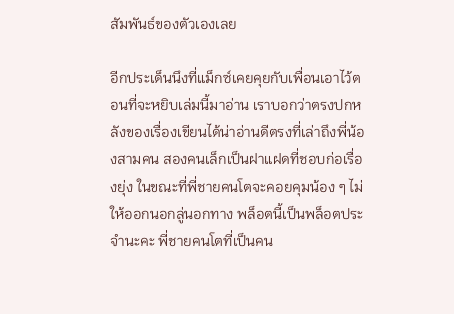สัมพันธ์ของตัวเองเลย

อีกประเด็นนึงที่แม็กซ์เคยคุยกับเพื่อนเอาไว้ตอนที่จะหยิบเล่มนี้มาอ่าน เราบอกว่าตรงปกหลังของเรื่องเขียนได้น่าอ่านดีตรงที่เล่าถึงพี่น้องสามคน สองคนเล็กเป็นฝาแฝดที่ชอบก่อเรื่องยุ่ง ในขณะที่พี่ชายคนโตจะคอยคุมน้อง ๆ ไม่ให้ออกนอกลู่นอกทาง พล็อตนี้เป็นพล็อตประจำนะคะ พี่ชายคนโตที่เป็นคน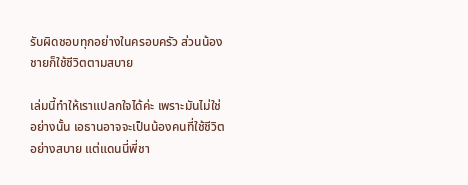รับผิดชอบทุกอย่างในครอบครัว ส่วนน้องชายก็ใช้ชีวิตตามสบาย

เล่มนี้ทำให้เราแปลกใจได้ค่ะ เพราะมันไม่ใช่อย่างนั้น เอธานอาจจะเป็นน้องคนที่ใช้ชีวิตอย่างสบาย แต่แดนนี่พี่ชา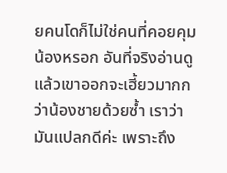ยคนโดก็ไม่ใช่คนที่คอยคุมน้องหรอก อันที่จริงอ่านดูแล้วเขาออกจะเฮี้ยวมากกว่าน้องชายด้วยซ้ำ เราว่ามันแปลกดีค่ะ เพราะถึง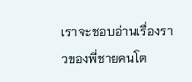เราจะชอบอ่านเรื่องราวของพี่ชายคนโต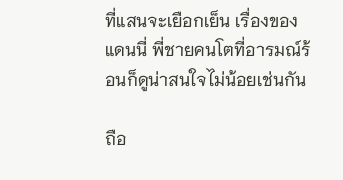ที่แสนจะเยือกเย็น เรื่องของแดนนี่ พี่ชายคนโตที่อารมณ์ร้อนก็ดูน่าสนใจไม่น้อยเช่นกัน

ถือ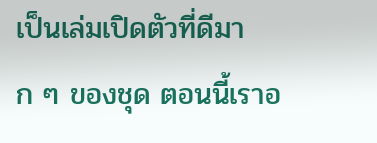เป็นเล่มเปิดตัวที่ดีมาก ๆ ของชุด ตอนนี้เราอ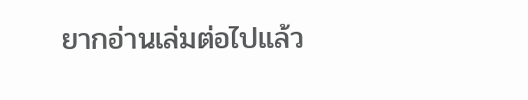ยากอ่านเล่มต่อไปแล้ว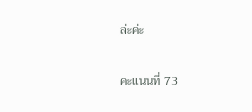ล่ะค่ะ

คะแนนที่ 73